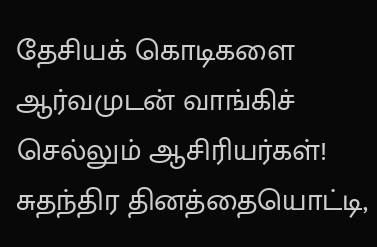தேசியக் கொடிகளை ஆர்வமுடன் வாங்கிச் செல்லும் ஆசிரியர்கள்!
சுதந்திர தினத்தையொட்டி,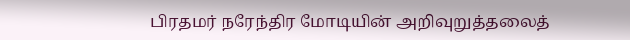பிரதமர் நரேந்திர மோடியின் அறிவுறுத்தலைத்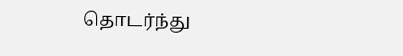தொடர்ந்து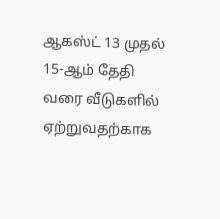ஆகஸ்ட் 13 முதல் 15-ஆம் தேதி வரை வீடுகளில் ஏற்றுவதற்காக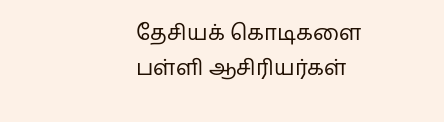தேசியக் கொடிகளை பள்ளி ஆசிரியர்கள்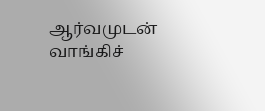ஆர்வமுடன் வாங்கிச்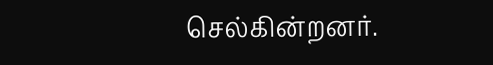செல்கின்றனர்.